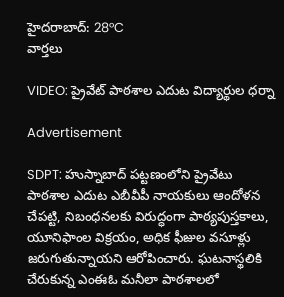హైదరాబాద్: 28°C
వార్తలు

VIDEO: ప్రైవేట్ పాఠశాల ఎదుట విద్యార్థుల ధర్నా

Advertisement

SDPT: హుస్నాబాద్ పట్టణంలోని ప్రైవేటు పాఠశాల ఎదుట ఎబీవీపీ నాయకులు ఆందోళన చేపట్టి, నిబంధనలకు విరుద్ధంగా పాఠ్యపుస్తకాలు, యూనిఫాంల విక్రయం, అధిక ఫీజుల వసూళ్లు జరుగుతున్నాయని ఆరోపించారు. ఘటనాస్థలికి చేరుకున్న ఎంఈఓ మనీలా పాఠశాలలో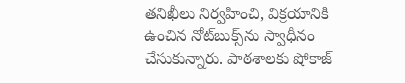తనిఖీలు నిర్వహించి, విక్రయానికి ఉంచిన నోట్‌బుక్స్‌ను స్వాధీనం చేసుకున్నారు. పాఠశాలకు షోకాజ్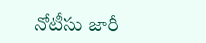నోటీసు జారీ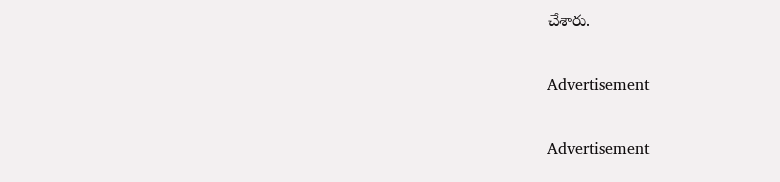చేశారు.

Advertisement

Advertisement